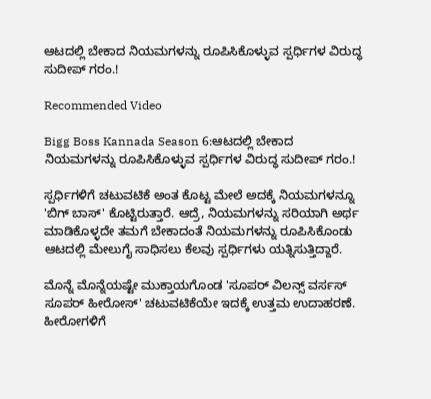ಆಟದಲ್ಲಿ ಬೇಕಾದ ನಿಯಮಗಳನ್ನು ರೂಪಿಸಿಕೊಳ್ಳುವ ಸ್ಪರ್ಧಿಗಳ ವಿರುದ್ಧ ಸುದೀಪ್ ಗರಂ.!

Recommended Video

Bigg Boss Kannada Season 6:ಆಟದಲ್ಲಿ ಬೇಕಾದ ನಿಯಮಗಳನ್ನು ರೂಪಿಸಿಕೊಳ್ಳುವ ಸ್ಪರ್ಧಿಗಳ ವಿರುದ್ಧ ಸುದೀಪ್ ಗರಂ.!

ಸ್ಪರ್ಧಿಗಳಿಗೆ ಚಟುವಟಿಕೆ ಅಂತ ಕೊಟ್ಟ ಮೇಲೆ ಅದಕ್ಕೆ ನಿಯಮಗಳನ್ನೂ 'ಬಿಗ್ ಬಾಸ್' ಕೊಟ್ಟಿರುತ್ತಾರೆ. ಆದ್ರೆ, ನಿಯಮಗಳನ್ನು ಸರಿಯಾಗಿ ಅರ್ಥ ಮಾಡಿಕೊಳ್ಳದೇ ತಮಗೆ ಬೇಕಾದಂತೆ ನಿಯಮಗಳನ್ನು ರೂಪಿಸಿಕೊಂಡು ಆಟದಲ್ಲಿ ಮೇಲುಗೈ ಸಾಧಿಸಲು ಕೆಲವು ಸ್ಪರ್ಧಿಗಳು ಯತ್ನಿಸುತ್ತಿದ್ದಾರೆ.

ಮೊನ್ನೆ ಮೊನ್ನೆಯಷ್ಟೇ ಮುಕ್ತಾಯಗೊಂಡ 'ಸೂಪರ್ ವಿಲನ್ಸ್ ವರ್ಸಸ್ ಸೂಪರ್ ಹೀರೋಸ್' ಚಟುವಟಿಕೆಯೇ ಇದಕ್ಕೆ ಉತ್ತಮ ಉದಾಹರಣೆ. ಹೀರೋಗಳಿಗೆ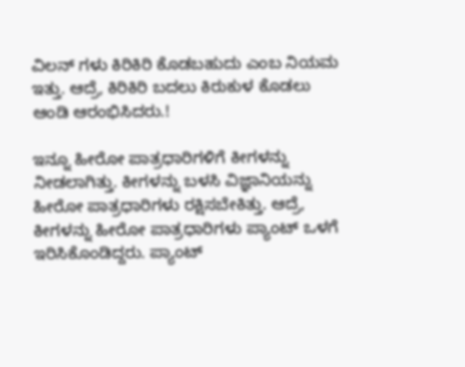ವಿಲನ್ ಗಳು ಕಿರಿಕಿರಿ ಕೊಡಬಹುದು ಎಂಬ ನಿಯಮ ಇತ್ತು. ಆದ್ರೆ, ಕಿರಿಕಿರಿ ಬದಲು ಕಿರುಕುಳ ಕೊಡಲು ಆಂಡಿ ಆರಂಭಿಸಿದರು.!

ಇನ್ನೂ ಹೀರೋ ಪಾತ್ರಧಾರಿಗಳಿಗೆ ಕೀಗಳನ್ನು ನೀಡಲಾಗಿತ್ತು. ಕೀಗಳನ್ನು ಬಳಸಿ ವಿಜ್ಞಾನಿಯನ್ನು ಹೀರೋ ಪಾತ್ರಧಾರಿಗಳು ರಕ್ಷಿಸಬೇಕಿತ್ತು. ಆದ್ರೆ, ಕೀಗಳನ್ನು ಹೀರೋ ಪಾತ್ರಧಾರಿಗಳು ಪ್ಯಾಂಟ್ ಒಳಗೆ ಇರಿಸಿಕೊಂಡಿದ್ದರು. ಪ್ಯಾಂಟ್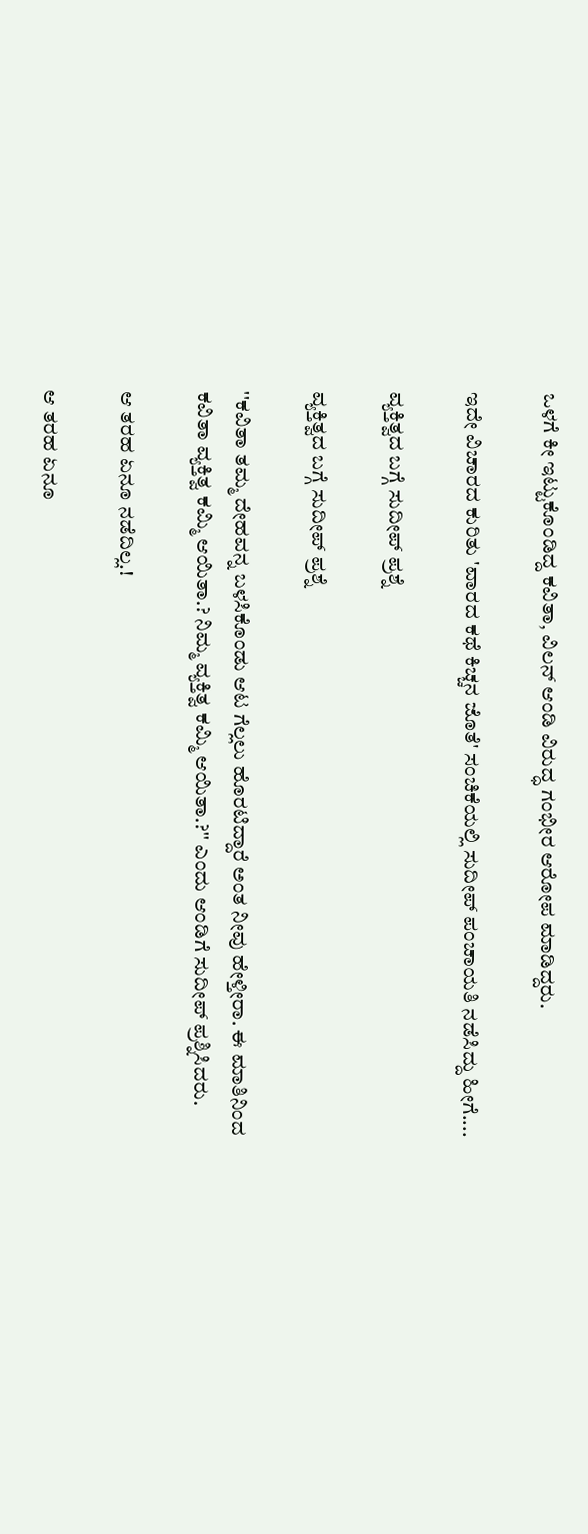ಒಳಗೆ ಕೀ ಇಟ್ಟುಕೊಂಡಿದ್ದ ಕವಿತಾ, ವಿಲನ್ ಆಂಡಿ ವಿರುದ್ಧ ಗಂಭೀರ ಆರೋಪ ಮಾಡಿದ್ದರು.

ಇದೇ ವಿಚಾರದ ಕುರಿತು 'ವಾರದ ಕಥೆ ಕಿಚ್ಚನ ಜೊತೆ' ಸಂಚಿಕೆಯಲ್ಲಿ ಸುದೀಪ್ ಪಂಚಾಯತಿ ನಡೆಸಿದ್ದು ಹೀಗೆ....

ವ್ಯಕ್ತಿತ್ವದ ಬಗ್ಗೆ ಸುದೀಪ್ ಪ್ರಶ್ನೆ

ವ್ಯಕ್ತಿತ್ವದ ಬಗ್ಗೆ ಸುದೀಪ್ ಪ್ರಶ್ನೆ

''ಕವಿತಾ ತಮ್ಮ ದೇಹವನ್ನ ಬಳಸಿಕೊಂಡು ಆಟ ಗೆಲ್ಲಲು ಹೊರಟಿದ್ದಾರೆ ಅಂತ ನೀವು ಹೇಳ್ತೀರಾ. ಈ ಮಾತಿನಿಂದ ಕವಿತಾ ವ್ಯಕ್ತಿತ್ವ ಕಮ್ಮಿ ಆಯಿತಾ.? ನಿಮ್ಮ ವ್ಯಕ್ತಿತ್ವ ಕಮ್ಮಿ ಆಯಿತಾ.?'' ಎಂದು ಆಂಡಿಗೆ ಸುದೀಪ್ ಪ್ರಶ್ನಿಸಿದರು.

ಆ ತರಹ ಏನೂ ನಡೆದಿಲ್ಲ.!

ಆ ತರಹ ಏನೂ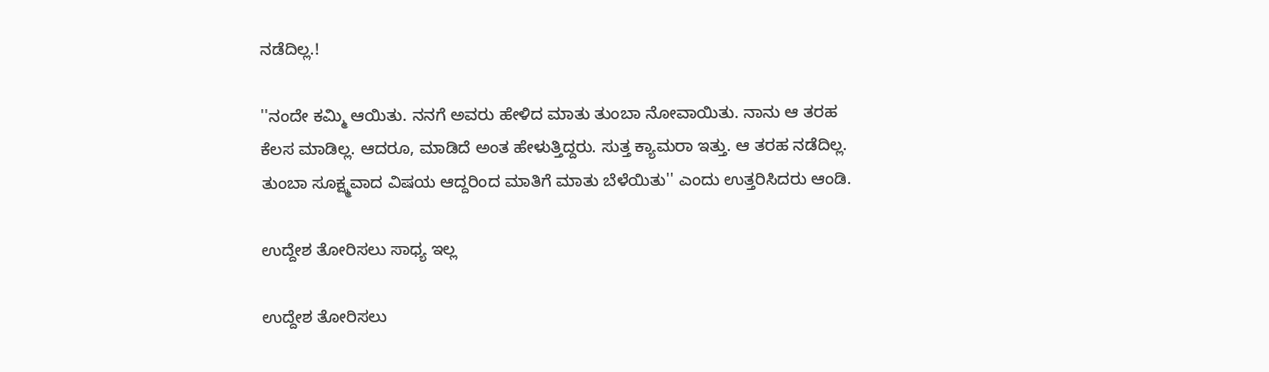ನಡೆದಿಲ್ಲ.!

''ನಂದೇ ಕಮ್ಮಿ ಆಯಿತು. ನನಗೆ ಅವರು ಹೇಳಿದ ಮಾತು ತುಂಬಾ ನೋವಾಯಿತು. ನಾನು ಆ ತರಹ ಕೆಲಸ ಮಾಡಿಲ್ಲ. ಆದರೂ, ಮಾಡಿದೆ ಅಂತ ಹೇಳುತ್ತಿದ್ದರು. ಸುತ್ತ ಕ್ಯಾಮರಾ ಇತ್ತು. ಆ ತರಹ ನಡೆದಿಲ್ಲ. ತುಂಬಾ ಸೂಕ್ಷ್ಮವಾದ ವಿಷಯ ಆದ್ದರಿಂದ ಮಾತಿಗೆ ಮಾತು ಬೆಳೆಯಿತು'' ಎಂದು ಉತ್ತರಿಸಿದರು ಆಂಡಿ.

ಉದ್ದೇಶ ತೋರಿಸಲು ಸಾಧ್ಯ ಇಲ್ಲ

ಉದ್ದೇಶ ತೋರಿಸಲು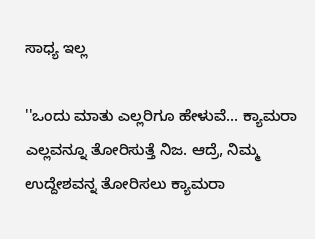ಸಾಧ್ಯ ಇಲ್ಲ

''ಒಂದು ಮಾತು ಎಲ್ಲರಿಗೂ ಹೇಳುವೆ... ಕ್ಯಾಮರಾ ಎಲ್ಲವನ್ನೂ ತೋರಿಸುತ್ತೆ ನಿಜ. ಆದ್ರೆ, ನಿಮ್ಮ ಉದ್ದೇಶವನ್ನ ತೋರಿಸಲು ಕ್ಯಾಮರಾ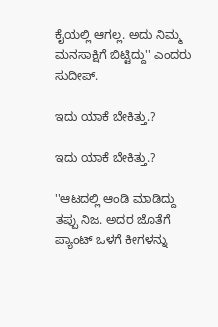ಕೈಯಲ್ಲಿ ಆಗಲ್ಲ. ಅದು ನಿಮ್ಮ ಮನಸಾಕ್ಷಿಗೆ ಬಿಟ್ಟಿದ್ದು'' ಎಂದರು ಸುದೀಪ್.

ಇದು ಯಾಕೆ ಬೇಕಿತ್ತು.?

ಇದು ಯಾಕೆ ಬೇಕಿತ್ತು.?

''ಆಟದಲ್ಲಿ ಆಂಡಿ ಮಾಡಿದ್ದು ತಪ್ಪು ನಿಜ. ಅದರ ಜೊತೆಗೆ ಪ್ಯಾಂಟ್ ಒಳಗೆ ಕೀಗಳನ್ನು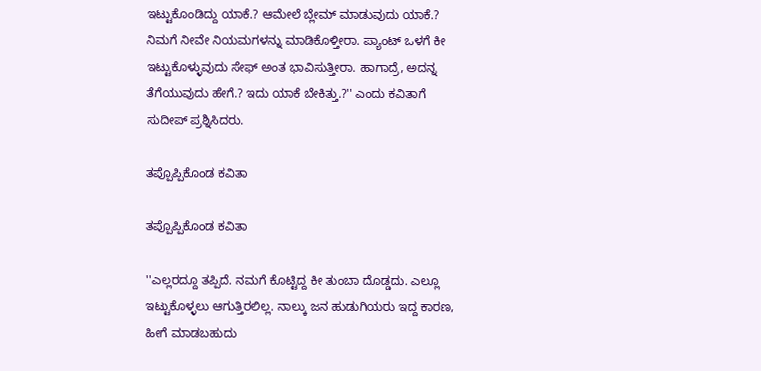ಇಟ್ಟುಕೊಂಡಿದ್ದು ಯಾಕೆ.? ಆಮೇಲೆ ಬ್ಲೇಮ್ ಮಾಡುವುದು ಯಾಕೆ.? ನಿಮಗೆ ನೀವೇ ನಿಯಮಗಳನ್ನು ಮಾಡಿಕೊಳ್ತೀರಾ. ಪ್ಯಾಂಟ್ ಒಳಗೆ ಕೀ ಇಟ್ಟುಕೊಳ್ಳುವುದು ಸೇಫ್ ಅಂತ ಭಾವಿಸುತ್ತೀರಾ. ಹಾಗಾದ್ರೆ, ಅದನ್ನ ತೆಗೆಯುವುದು ಹೇಗೆ.? ಇದು ಯಾಕೆ ಬೇಕಿತ್ತು.?'' ಎಂದು ಕವಿತಾಗೆ ಸುದೀಪ್ ಪ್ರಶ್ನಿಸಿದರು.

ತಪ್ಪೊಪ್ಪಿಕೊಂಡ ಕವಿತಾ

ತಪ್ಪೊಪ್ಪಿಕೊಂಡ ಕವಿತಾ

''ಎಲ್ಲರದ್ದೂ ತಪ್ಪಿದೆ. ನಮಗೆ ಕೊಟ್ಟಿದ್ದ ಕೀ ತುಂಬಾ ದೊಡ್ಡದು. ಎಲ್ಲೂ ಇಟ್ಟುಕೊಳ್ಳಲು ಆಗುತ್ತಿರಲಿಲ್ಲ. ನಾಲ್ಕು ಜನ ಹುಡುಗಿಯರು ಇದ್ದ ಕಾರಣ, ಹೀಗೆ ಮಾಡಬಹುದು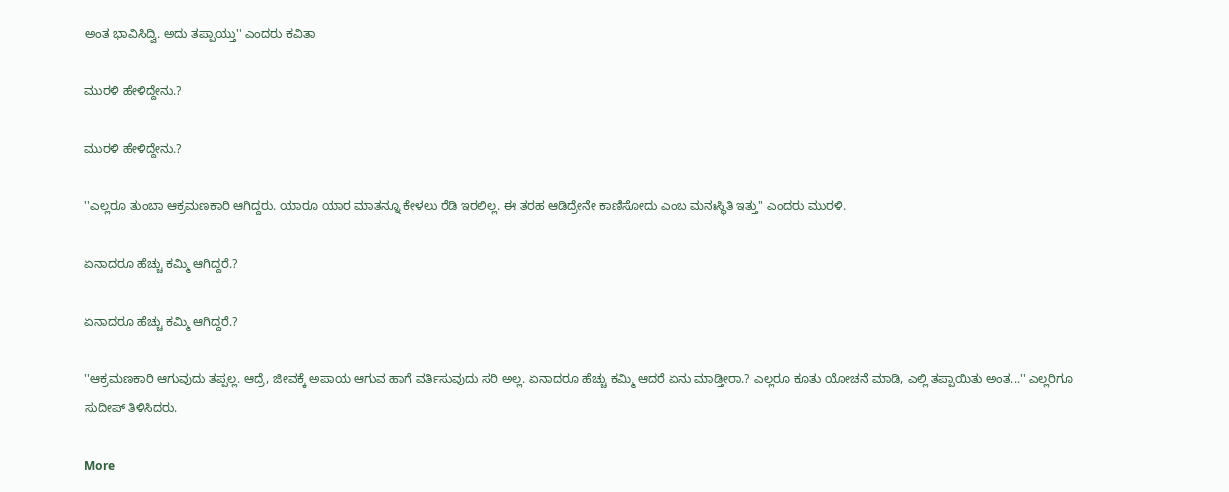ಅಂತ ಭಾವಿಸಿದ್ವಿ. ಅದು ತಪ್ಪಾಯ್ತು'' ಎಂದರು ಕವಿತಾ

ಮುರಳಿ ಹೇಳಿದ್ದೇನು.?

ಮುರಳಿ ಹೇಳಿದ್ದೇನು.?

''ಎಲ್ಲರೂ ತುಂಬಾ ಆಕ್ರಮಣಕಾರಿ ಆಗಿದ್ದರು. ಯಾರೂ ಯಾರ ಮಾತನ್ನೂ ಕೇಳಲು ರೆಡಿ ಇರಲಿಲ್ಲ. ಈ ತರಹ ಆಡಿದ್ರೇನೇ ಕಾಣಿಸೋದು ಎಂಬ ಮನಃಸ್ಥಿತಿ ಇತ್ತು'' ಎಂದರು ಮುರಳಿ.

ಏನಾದರೂ ಹೆಚ್ಚು ಕಮ್ಮಿ ಆಗಿದ್ದರೆ.?

ಏನಾದರೂ ಹೆಚ್ಚು ಕಮ್ಮಿ ಆಗಿದ್ದರೆ.?

''ಆಕ್ರಮಣಕಾರಿ ಆಗುವುದು ತಪ್ಪಲ್ಲ. ಆದ್ರೆ, ಜೀವಕ್ಕೆ ಅಪಾಯ ಆಗುವ ಹಾಗೆ ವರ್ತಿಸುವುದು ಸರಿ ಅಲ್ಲ. ಏನಾದರೂ ಹೆಚ್ಚು ಕಮ್ಮಿ ಆದರೆ ಏನು ಮಾಡ್ತೀರಾ.? ಎಲ್ಲರೂ ಕೂತು ಯೋಚನೆ ಮಾಡಿ, ಎಲ್ಲಿ ತಪ್ಪಾಯಿತು ಅಂತ...'' ಎಲ್ಲರಿಗೂ ಸುದೀಪ್ ತಿಳಿಸಿದರು.

More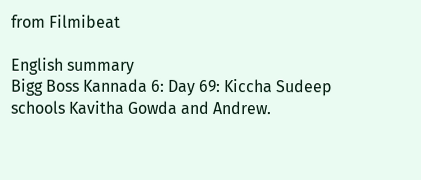from Filmibeat

English summary
Bigg Boss Kannada 6: Day 69: Kiccha Sudeep schools Kavitha Gowda and Andrew.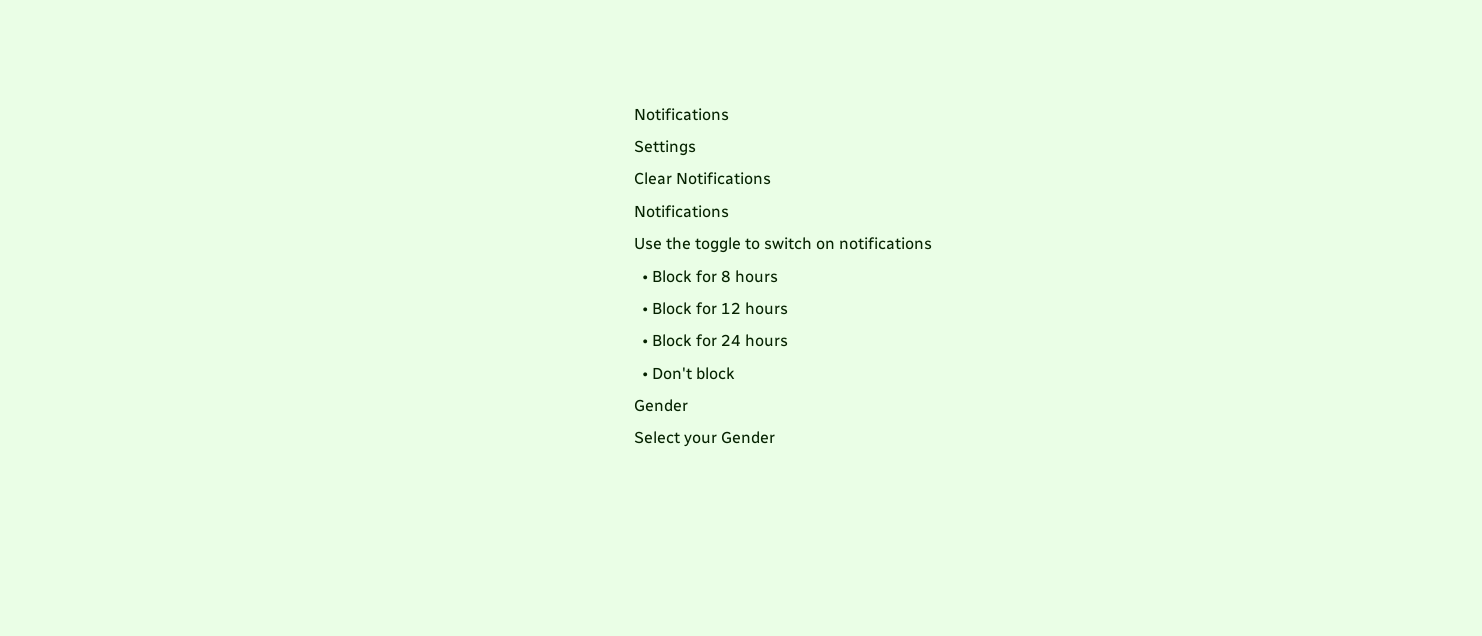Notifications
Settings
Clear Notifications
Notifications
Use the toggle to switch on notifications
  • Block for 8 hours
  • Block for 12 hours
  • Block for 24 hours
  • Don't block
Gender
Select your Gender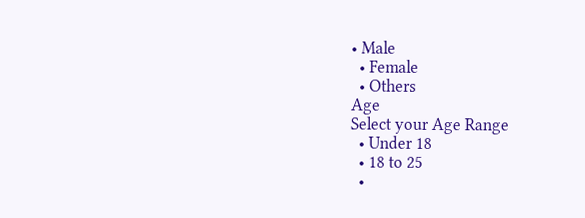• Male
  • Female
  • Others
Age
Select your Age Range
  • Under 18
  • 18 to 25
  •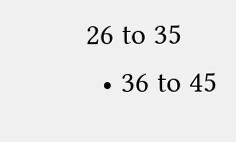26 to 35
  • 36 to 45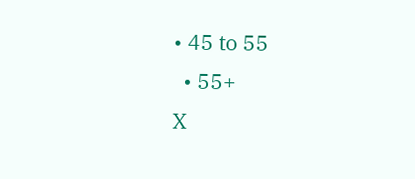• 45 to 55
  • 55+
X